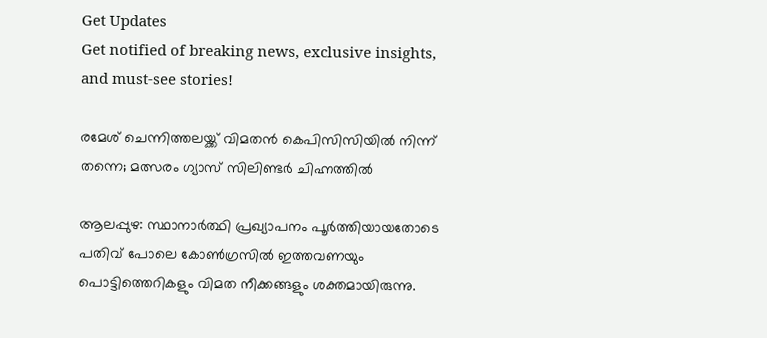Get Updates
Get notified of breaking news, exclusive insights, and must-see stories!

രമേശ്‍ ചെന്നിത്തലയ്ക്ക് വിമതന്‍ കെപിസിസിയില്‍ നിന്ന് തന്നെ; മത്സരം ഗ്യാസ് സിലിണ്ടര്‍ ചിഹ്നത്തില്‍

ആലപ്പുഴ: സ്ഥാനാര്‍ത്ഥി പ്രഖ്യാപനം പൂര്‍ത്തിയായതോടെ പതിവ് പോലെ കോണ്‍ഗ്രസില്‍ ഇത്തവണയും പൊട്ടിത്തെറികളും വിമത നീക്കങ്ങളും ശക്തമായിരുന്നു.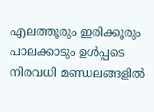എലത്തൂരും ഇരിക്കൂരും പാലക്കാടും ഉള്‍പ്പടെ നിരവധി മണ്ഡലങ്ങളില്‍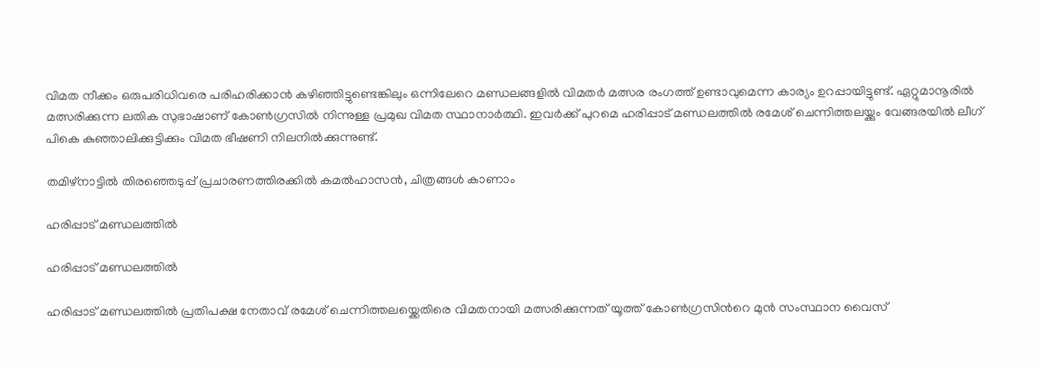വിമത നീക്കം ഒരുപരിധിവരെ പരിഹരിക്കാന്‍ കഴിഞ്ഞിട്ടുണ്ടെങ്കിലും ഒന്നിലേറെ മണ്ഡലങ്ങളില്‍ വിമതര്‍ മത്സര രംഗത്ത് ഉണ്ടാവുമെന്ന കാര്യം ഉറപ്പായിട്ടുണ്ട്. ഏറ്റുമാനൂരില്‍ മത്സരിക്കുന്ന ലതിക സുഭാഷാണ് കോണ്‍ഗ്രസില്‍ നിന്നുള്ള പ്രമുഖ വിമത സ്ഥാനാര്‍ത്ഥി. ഇവര്‍ക്ക് പുറമെ ഹരിപ്പാട് മണ്ഡലത്തില്‍ രമേശ് ചെന്നിത്തലയ്ക്കും വേങ്ങരയില്‍ ലീഗ് പികെ കുഞ്ഞാലിക്കുട്ടിക്കും വിമത ഭീഷണി നിലനില്‍ക്കുന്നുണ്ട്.

തമിഴ്നാട്ടിൽ തിരഞ്ഞെടുപ്പ് പ്രചാരണത്തിരക്കിൽ കമൽഹാസൻ, ചിത്രങ്ങൾ കാണാം

ഹരിപ്പാട് മണ്ഡലത്തില്‍

ഹരിപ്പാട് മണ്ഡലത്തില്‍

ഹരിപ്പാട് മണ്ഡലത്തില്‍ പ്രതിപക്ഷ നേതാവ് രമേശ് ചെന്നിത്തലയ്ക്കെതിരെ വിമതനായി മത്സരിക്കുന്നത് യൂത്ത് കോണ്‍ഗ്രസിന്‍റെ മുന്‍ സംസ്ഥാന വൈസ്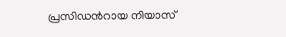പ്രസിഡന്‍റായ നിയാസ്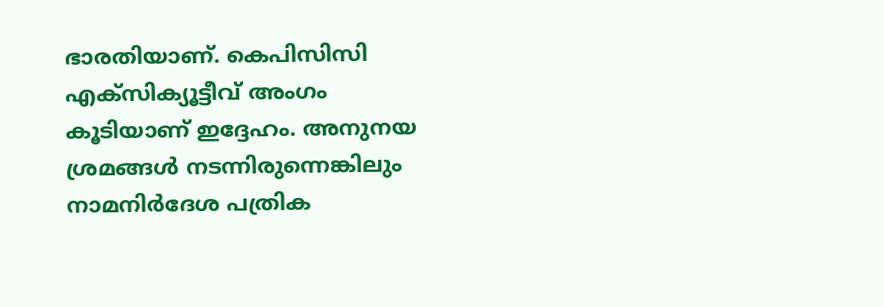ഭാരതിയാണ്. കെപിസിസി എക്സിക്യൂട്ടീവ് അംഗം കൂടിയാണ് ഇദ്ദേഹം. അനുനയ ശ്രമങ്ങള്‍ നടന്നിരുന്നെങ്കിലും നാമനിര്‍ദേശ പത്രിക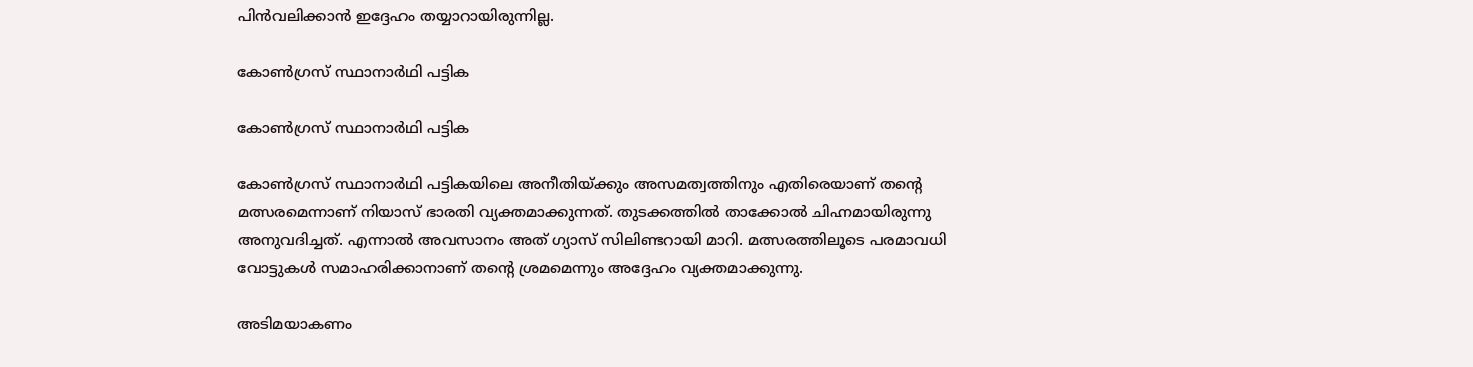പിന്‍വലിക്കാന്‍ ഇദ്ദേഹം തയ്യാറായിരുന്നില്ല.

കോണ്‍ഗ്രസ് സ്ഥാനാര്‍ഥി പട്ടിക

കോണ്‍ഗ്രസ് സ്ഥാനാര്‍ഥി പട്ടിക

കോണ്‍ഗ്രസ് സ്ഥാനാര്‍ഥി പട്ടികയിലെ അനീതിയ്ക്കും അസമത്വത്തിനും എതിരെയാണ് തന്റെ മത്സരമെന്നാണ് നിയാസ് ഭാരതി വ്യക്തമാക്കുന്നത്. തുടക്കത്തില്‍ താക്കോല്‍ ചിഹ്നമായിരുന്നു അനുവദിച്ചത്. എന്നാല്‍ അവസാനം അത് ഗ്യാസ് സിലിണ്ടറായി മാറി. മത്സരത്തിലൂടെ പരമാവധി വോട്ടുകള്‍ സമാഹരിക്കാനാണ് തന്‍റെ ശ്രമമെന്നും അദ്ദേഹം വ്യക്തമാക്കുന്നു.

അടിമയാകണം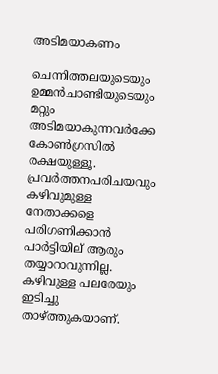അടിമയാകണം

ചെന്നിത്തലയുടെയും ഉമ്മൻചാണ്ടിയുടെയും മറ്റും അടിമയാകുന്നവർക്കേ കോൺഗ്രസിൽ രക്ഷയുള്ളൂ. പ്രവർത്തനപരിചയവും കഴിവുമുള്ള നേതാക്കളെ പരിഗണിക്കാന്‍ പാര്‍ട്ടിയില് ആരും തയ്യാറാവുന്നില്ല. കഴിവുള്ള പലരേയും ഇടിച്ചു താഴ്ത്തുകയാണ്.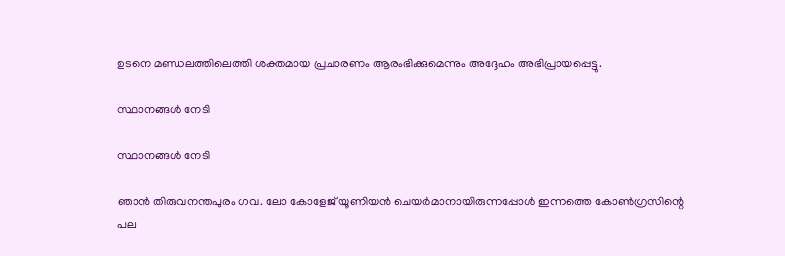ഉടനെ മണ്ഡലത്തിലെത്തി ശക്തമായ പ്രചാരണം ആരംഭിക്കുമെന്നും അദ്ദേഹം അഭിപ്രായപ്പെട്ടു.

സ്ഥാനങ്ങള്‍ നേടി

സ്ഥാനങ്ങള്‍ നേടി

ഞാന്‍ തിരുവനന്തപുരം ഗവ. ലോ കോളേജ് യൂണിയൻ ചെയർമാനായിരുന്നപ്പോൾ ഇന്നത്തെ കോൺഗ്രസിന്റെ പല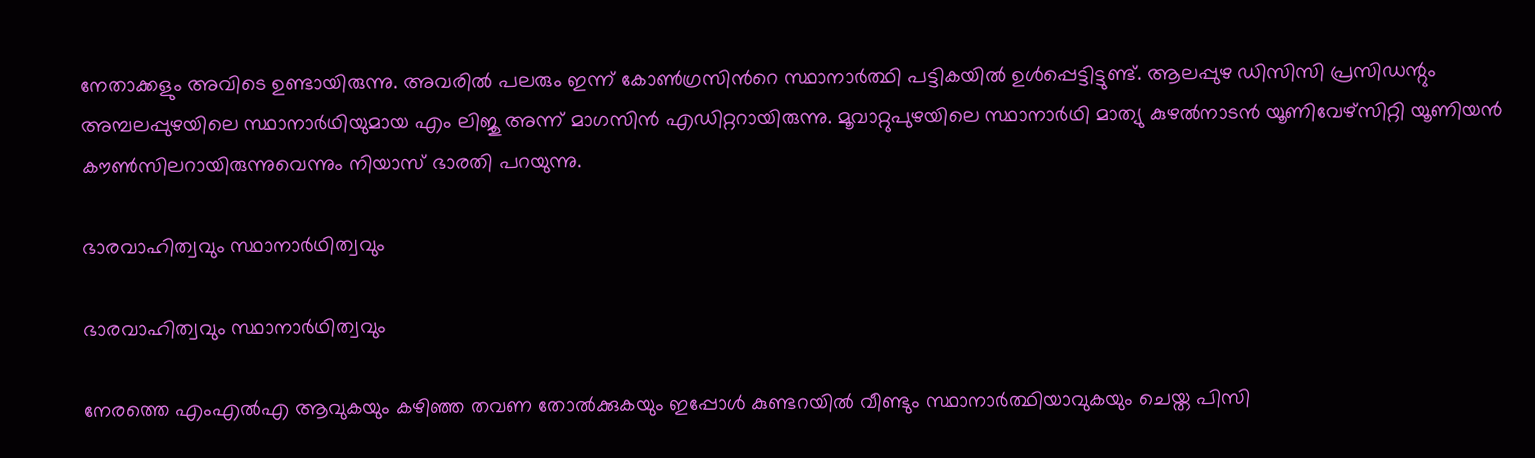നേതാക്കളും അവിടെ ഉണ്ടായിരുന്നു. അവരില്‍ പലരും ഇന്ന് കോണ്‍ഗ്രസിന്‍റെ സ്ഥാനാര്‍ത്ഥി പട്ടികയില്‍ ഉള്‍പ്പെട്ടിട്ടുണ്ട്. ആലപ്പുഴ ഡിസിസി പ്രസിഡന്റും അമ്പലപ്പുഴയിലെ സ്ഥാനാർഥിയുമായ എം ലിജു അന്ന്‌ മാഗസിൻ എഡിറ്ററായിരുന്നു. മൂവാറ്റുപുഴയിലെ സ്ഥാനാർഥി മാത്യു കുഴൽനാടൻ യൂണിവേഴ്സിറ്റി യൂണിയന്‍ കൗൺസിലറായിരുന്നുവെന്നും നിയാസ് ഭാരതി പറയുന്നു.

ഭാരവാഹിത്വവും സ്ഥാനാർഥിത്വവും

ഭാരവാഹിത്വവും സ്ഥാനാർഥിത്വവും

നേരത്തെ എംഎല്‍എ ആവുകയും കഴിഞ്ഞ തവണ തോല്‍ക്കുകയും ഇപ്പോള്‍ കുണ്ടറയില്‍ വീണ്ടും സ്ഥാനാര്‍ത്ഥിയാവുകയും ചെയ്ത പിസി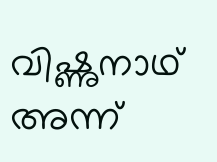വിഷ്ണുനാഥ് അന്ന്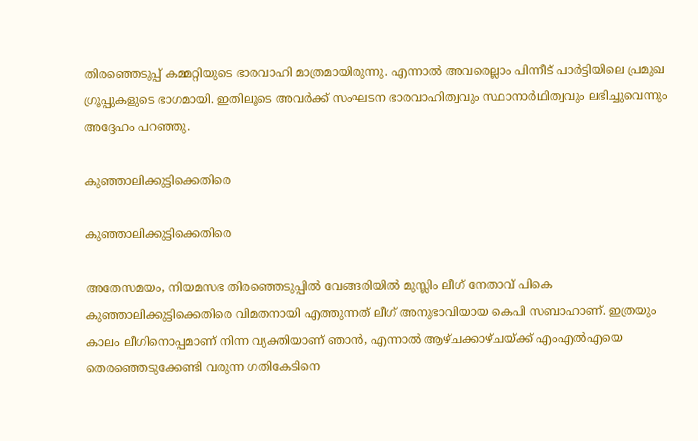തിരഞ്ഞെടുപ്പ് കമ്മറ്റിയുടെ ഭാരവാഹി മാത്രമായിരുന്നു. എന്നാല്‍ അവരെല്ലാം പിന്നീട് പാര്‍ട്ടിയിലെ പ്രമുഖ ഗ്രൂപ്പുകളുടെ ഭാഗമായി. ഇതിലൂടെ അവര്‍ക്ക് സംഘടന ഭാരവാഹിത്വവും സ്ഥാനാർഥിത്വവും ലഭിച്ചുവെന്നും അദ്ദേഹം പറഞ്ഞു.

കുഞ്ഞാലിക്കുട്ടിക്കെതിരെ

കുഞ്ഞാലിക്കുട്ടിക്കെതിരെ

അതേസമയം, നിയമസഭ തിരഞ്ഞെടുപ്പില്‍ വേങ്ങരിയില്‍ മുസ്ലിം ലീഗ് നേതാവ് പികെ കുഞ്ഞാലിക്കുട്ടിക്കെതിരെ വിമതനായി എത്തുന്നത് ലീഗ് അനുഭാവിയായ കെപി സബാഹാണ്. ഇത്രയും കാലം ലീഗിനൊപ്പമാണ് നിന്ന വ്യക്തിയാണ് ഞാന്‍, എന്നാല്‍ ആഴ്ചക്കാഴ്ചയ്ക്ക് എംഎല്‍എയെ തെരഞ്ഞെടുക്കേണ്ടി വരുന്ന ഗതികേടിനെ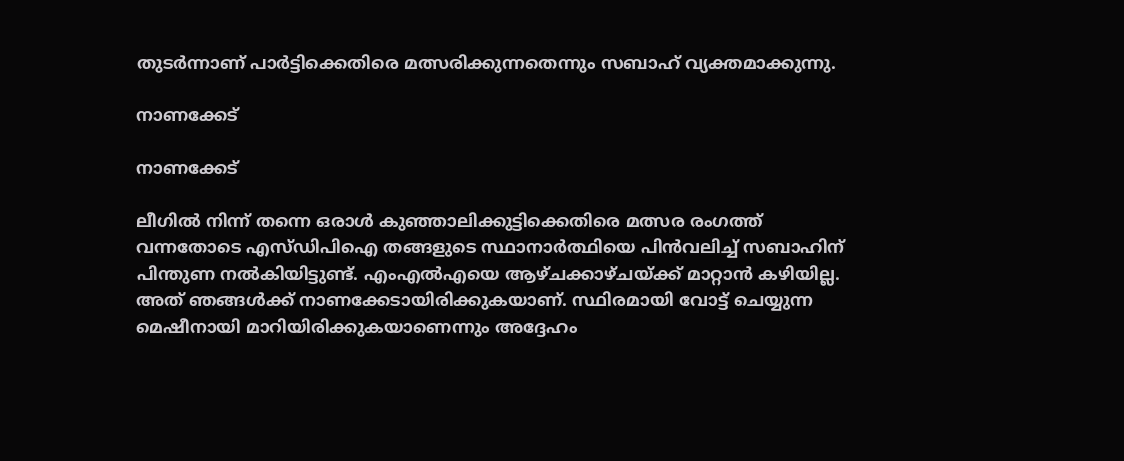തുടര്‍ന്നാണ് പാര്‍ട്ടിക്കെതിരെ മത്സരിക്കുന്നതെന്നും സബാഹ് വ്യക്തമാക്കുന്നു.

നാണക്കേട്

നാണക്കേട്

ലീഗില്‍ നിന്ന് തന്നെ ഒരാള്‍ കുഞ്ഞാലിക്കുട്ടിക്കെതിരെ മത്സര രംഗത്ത് വന്നതോടെ എസ്ഡിപിഐ തങ്ങളുടെ സ്ഥാനാര്‍ത്ഥിയെ പിന്‍വലിച്ച് സബാഹിന് പിന്തുണ നല്‍കിയിട്ടുണ്ട്. എംഎല്‍എയെ ആഴ്ചക്കാഴ്ചയ്ക്ക് മാറ്റാന്‍ കഴിയില്ല. അത് ഞങ്ങള്‍ക്ക് നാണക്കേടായിരിക്കുകയാണ്. സ്ഥിരമായി വോട്ട് ചെയ്യുന്ന മെഷീനായി മാറിയിരിക്കുകയാണെന്നും അദ്ദേഹം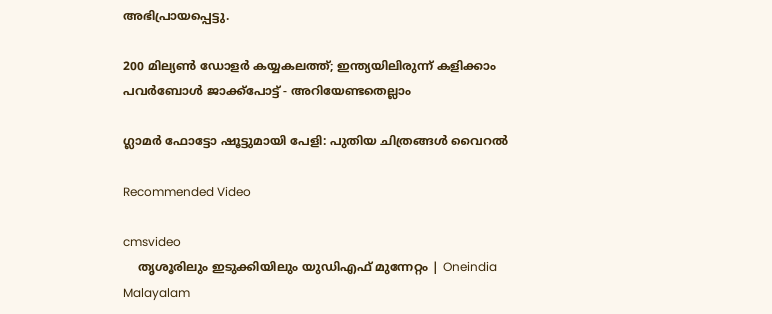അഭിപ്രായപ്പെട്ടു.

200 മില്യണ്‍ ഡോളർ കയ്യകലത്ത്; ഇന്ത്യയിലിരുന്ന് കളിക്കാം പവർബോൾ ജാക്ക്പോട്ട് - അറിയേണ്ടതെല്ലാം

ഗ്ലാമര്‍ ഫോട്ടോ ഷൂട്ടുമായി പേളി: പുതിയ ചിത്രങ്ങള്‍ വൈറല്‍

Recommended Video

cmsvideo
    തൃശൂരിലും ഇടുക്കിയിലും യുഡിഎഫ് മുന്നേറ്റം | Oneindia Malayalam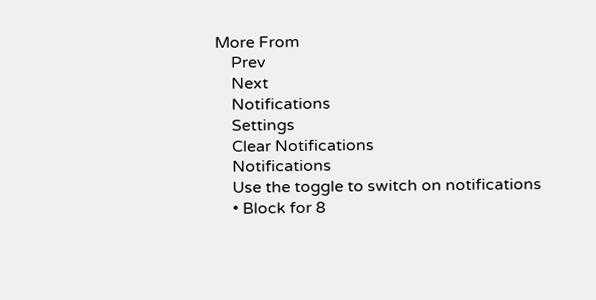More From
    Prev
    Next
    Notifications
    Settings
    Clear Notifications
    Notifications
    Use the toggle to switch on notifications
    • Block for 8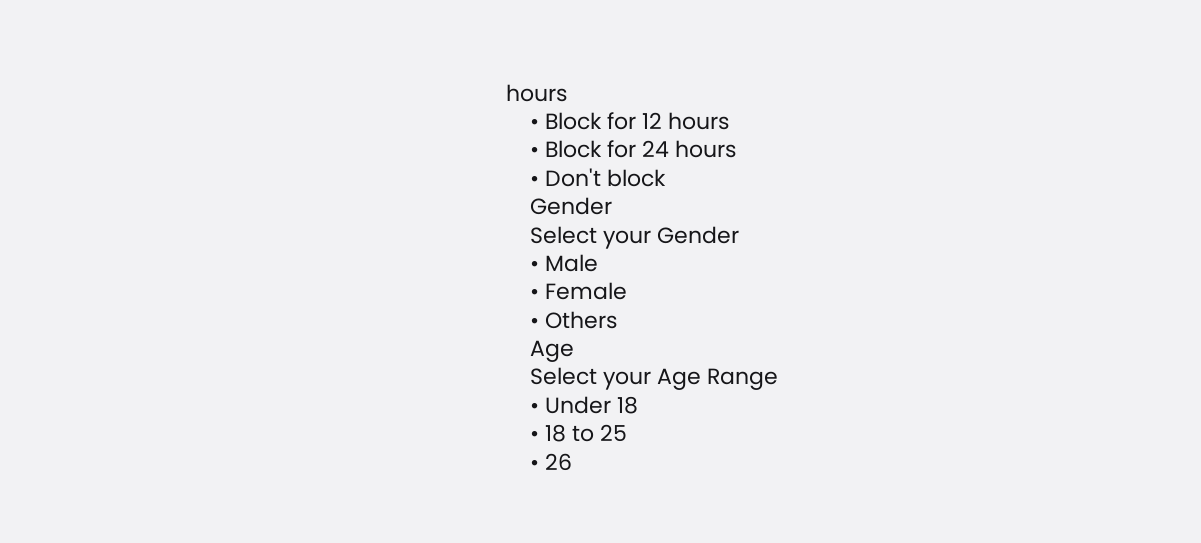hours
    • Block for 12 hours
    • Block for 24 hours
    • Don't block
    Gender
    Select your Gender
    • Male
    • Female
    • Others
    Age
    Select your Age Range
    • Under 18
    • 18 to 25
    • 26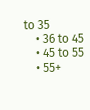to 35
    • 36 to 45
    • 45 to 55
    • 55+